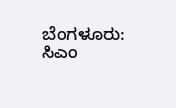ಬೆಂಗಳೂರು: ಸಿಎಂ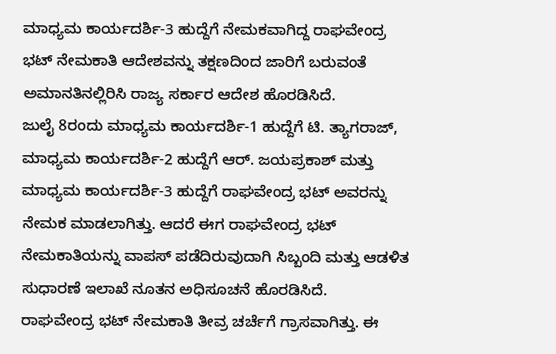ಮಾಧ್ಯಮ ಕಾರ್ಯದರ್ಶಿ-3 ಹುದ್ದೆಗೆ ನೇಮಕವಾಗಿದ್ದ ರಾಘವೇಂದ್ರ ಭಟ್ ನೇಮಕಾತಿ ಆದೇಶವನ್ನು ತಕ್ಷಣದಿಂದ ಜಾರಿಗೆ ಬರುವಂತೆ ಅಮಾನತಿನಲ್ಲಿರಿಸಿ ರಾಜ್ಯ ಸರ್ಕಾರ ಆದೇಶ ಹೊರಡಿಸಿದೆ.
ಜುಲೈ 8ರಂದು ಮಾಧ್ಯಮ ಕಾರ್ಯದರ್ಶಿ-1 ಹುದ್ದೆಗೆ ಟಿ. ತ್ಯಾಗರಾಜ್, ಮಾಧ್ಯಮ ಕಾರ್ಯದರ್ಶಿ-2 ಹುದ್ದೆಗೆ ಆರ್. ಜಯಪ್ರಕಾಶ್ ಮತ್ತು ಮಾಧ್ಯಮ ಕಾರ್ಯದರ್ಶಿ-3 ಹುದ್ದೆಗೆ ರಾಘವೇಂದ್ರ ಭಟ್ ಅವರನ್ನು ನೇಮಕ ಮಾಡಲಾಗಿತ್ತು. ಆದರೆ ಈಗ ರಾಘವೇಂದ್ರ ಭಟ್ ನೇಮಕಾತಿಯನ್ನು ವಾಪಸ್ ಪಡೆದಿರುವುದಾಗಿ ಸಿಬ್ಬಂದಿ ಮತ್ತು ಆಡಳಿತ ಸುಧಾರಣೆ ಇಲಾಖೆ ನೂತನ ಅಧಿಸೂಚನೆ ಹೊರಡಿಸಿದೆ.
ರಾಘವೇಂದ್ರ ಭಟ್ ನೇಮಕಾತಿ ತೀವ್ರ ಚರ್ಚೆಗೆ ಗ್ರಾಸವಾಗಿತ್ತು. ಈ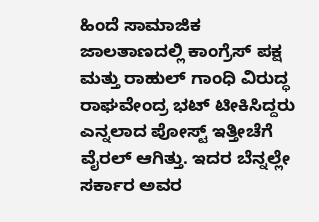ಹಿಂದೆ ಸಾಮಾಜಿಕ ಜಾಲತಾಣದಲ್ಲಿ ಕಾಂಗ್ರೆಸ್ ಪಕ್ಷ ಮತ್ತು ರಾಹುಲ್ ಗಾಂಧಿ ವಿರುದ್ಧ ರಾಘವೇಂದ್ರ ಭಟ್ ಟೀಕಿಸಿದ್ದರು ಎನ್ನಲಾದ ಪೋಸ್ಟ್ ಇತ್ತೀಚೆಗೆ ವೈರಲ್ ಆಗಿತ್ತು. ಇದರ ಬೆನ್ನಲ್ಲೇ ಸರ್ಕಾರ ಅವರ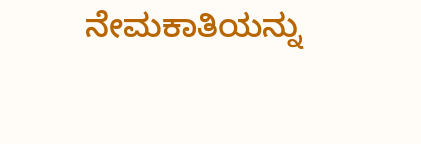ನೇಮಕಾತಿಯನ್ನು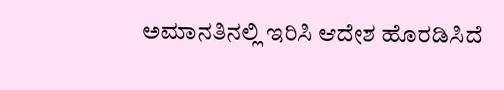ಅಮಾನತಿನಲ್ಲಿ ಇರಿಸಿ ಆದೇಶ ಹೊರಡಿಸಿದೆ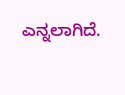ಎನ್ನಲಾಗಿದೆ.